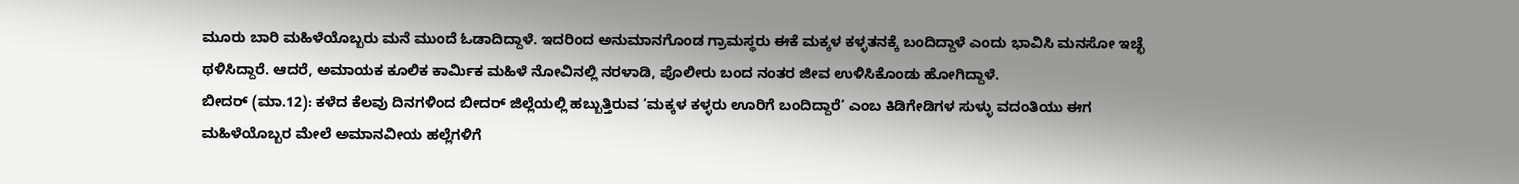ಮೂರು ಬಾರಿ ಮಹಿಳೆಯೊಬ್ಬರು ಮನೆ ಮುಂದೆ ಓಡಾದಿದ್ದಾಳೆ. ಇದರಿಂದ ಅನುಮಾನಗೊಂಡ ಗ್ರಾಮಸ್ಥರು ಈಕೆ ಮಕ್ಕಳ ಕಳ್ಳತನಕ್ಕೆ ಬಂದಿದ್ದಾಳೆ ಎಂದು ಭಾವಿಸಿ ಮನಸೋ ಇಚ್ಛೆ ಥಳಿಸಿದ್ದಾರೆ. ಆದರೆ, ಅಮಾಯಕ ಕೂಲಿಕ ಕಾರ್ಮಿಕ ಮಹಿಳೆ ನೋವಿನಲ್ಲಿ ನರಳಾಡಿ, ಪೊಲೀರು ಬಂದ ನಂತರ ಜೀವ ಉಳಿಸಿಕೊಂಡು ಹೋಗಿದ್ದಾಳೆ.
ಬೀದರ್ (ಮಾ.12): ಕಳೆದ ಕೆಲವು ದಿನಗಳಿಂದ ಬೀದರ್ ಜಿಲ್ಲೆಯಲ್ಲಿ ಹಬ್ಬುತ್ತಿರುವ ‘ಮಕ್ಕಳ ಕಳ್ಳರು ಊರಿಗೆ ಬಂದಿದ್ದಾರೆ’ ಎಂಬ ಕಿಡಿಗೇಡಿಗಳ ಸುಳ್ಳು ವದಂತಿಯು ಈಗ ಮಹಿಳೆಯೊಬ್ಬರ ಮೇಲೆ ಅಮಾನವೀಯ ಹಲ್ಲೆಗಳಿಗೆ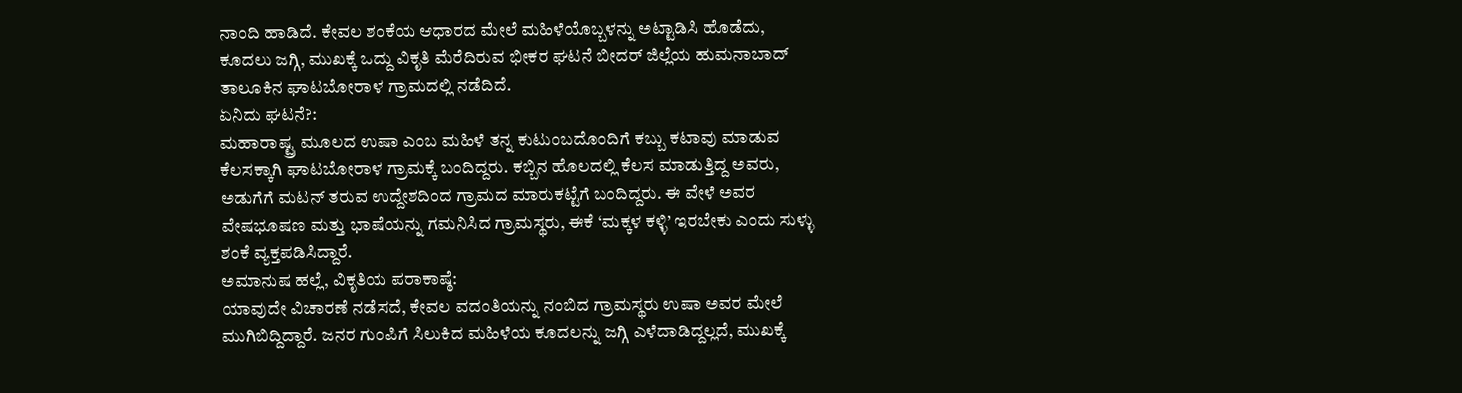ನಾಂದಿ ಹಾಡಿದೆ. ಕೇವಲ ಶಂಕೆಯ ಆಧಾರದ ಮೇಲೆ ಮಹಿಳೆಯೊಬ್ಬಳನ್ನು ಅಟ್ಟಾಡಿಸಿ ಹೊಡೆದು, ಕೂದಲು ಜಗ್ಗಿ, ಮುಖಕ್ಕೆ ಒದ್ದು ವಿಕೃತಿ ಮೆರೆದಿರುವ ಭೀಕರ ಘಟನೆ ಬೀದರ್ ಜಿಲ್ಲೆಯ ಹುಮನಾಬಾದ್ ತಾಲೂಕಿನ ಘಾಟಬೋರಾಳ ಗ್ರಾಮದಲ್ಲಿ ನಡೆದಿದೆ.
ಏನಿದು ಘಟನೆ?:
ಮಹಾರಾಷ್ಟ್ರ ಮೂಲದ ಉಷಾ ಎಂಬ ಮಹಿಳೆ ತನ್ನ ಕುಟುಂಬದೊಂದಿಗೆ ಕಬ್ಬು ಕಟಾವು ಮಾಡುವ ಕೆಲಸಕ್ಕಾಗಿ ಘಾಟಬೋರಾಳ ಗ್ರಾಮಕ್ಕೆ ಬಂದಿದ್ದರು. ಕಬ್ಬಿನ ಹೊಲದಲ್ಲಿ ಕೆಲಸ ಮಾಡುತ್ತಿದ್ದ ಅವರು, ಅಡುಗೆಗೆ ಮಟನ್ ತರುವ ಉದ್ದೇಶದಿಂದ ಗ್ರಾಮದ ಮಾರುಕಟ್ಟೆಗೆ ಬಂದಿದ್ದರು. ಈ ವೇಳೆ ಅವರ ವೇಷಭೂಷಣ ಮತ್ತು ಭಾಷೆಯನ್ನು ಗಮನಿಸಿದ ಗ್ರಾಮಸ್ಥರು, ಈಕೆ ‘ಮಕ್ಕಳ ಕಳ್ಳಿ’ ಇರಬೇಕು ಎಂದು ಸುಳ್ಳು ಶಂಕೆ ವ್ಯಕ್ತಪಡಿಸಿದ್ದಾರೆ.
ಅಮಾನುಷ ಹಲ್ಲೆ, ವಿಕೃತಿಯ ಪರಾಕಾಷ್ಠೆ:
ಯಾವುದೇ ವಿಚಾರಣೆ ನಡೆಸದೆ, ಕೇವಲ ವದಂತಿಯನ್ನು ನಂಬಿದ ಗ್ರಾಮಸ್ಥರು ಉಷಾ ಅವರ ಮೇಲೆ ಮುಗಿಬಿದ್ದಿದ್ದಾರೆ. ಜನರ ಗುಂಪಿಗೆ ಸಿಲುಕಿದ ಮಹಿಳೆಯ ಕೂದಲನ್ನು ಜಗ್ಗಿ ಎಳೆದಾಡಿದ್ದಲ್ಲದೆ, ಮುಖಕ್ಕೆ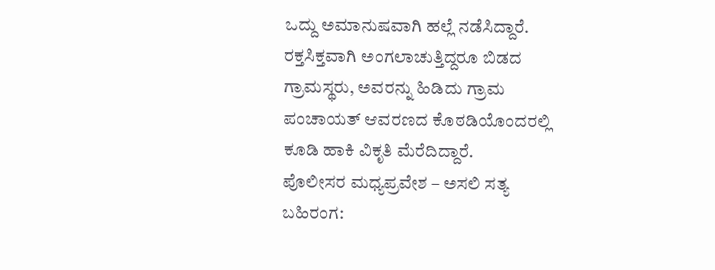ಒದ್ದು ಅಮಾನುಷವಾಗಿ ಹಲ್ಲೆ ನಡೆಸಿದ್ದಾರೆ. ರಕ್ತಸಿಕ್ತವಾಗಿ ಅಂಗಲಾಚುತ್ತಿದ್ದರೂ ಬಿಡದ ಗ್ರಾಮಸ್ಥರು, ಅವರನ್ನು ಹಿಡಿದು ಗ್ರಾಮ ಪಂಚಾಯತ್ ಆವರಣದ ಕೊಠಡಿಯೊಂದರಲ್ಲಿ ಕೂಡಿ ಹಾಕಿ ವಿಕೃತಿ ಮೆರೆದಿದ್ದಾರೆ.
ಪೊಲೀಸರ ಮಧ್ಯಪ್ರವೇಶ – ಅಸಲಿ ಸತ್ಯ ಬಹಿರಂಗ: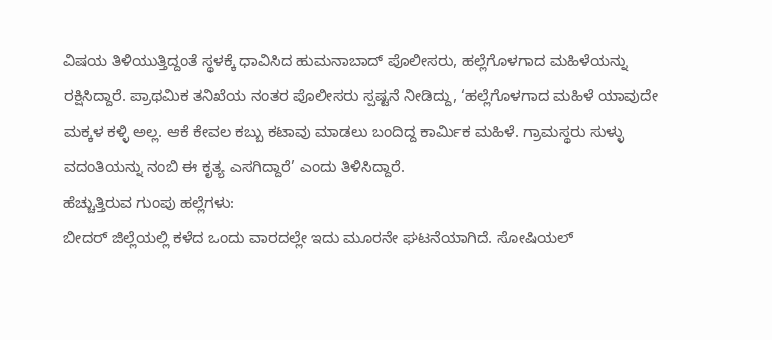ವಿಷಯ ತಿಳಿಯುತ್ತಿದ್ದಂತೆ ಸ್ಥಳಕ್ಕೆ ಧಾವಿಸಿದ ಹುಮನಾಬಾದ್ ಪೊಲೀಸರು, ಹಲ್ಲೆಗೊಳಗಾದ ಮಹಿಳೆಯನ್ನು ರಕ್ಷಿಸಿದ್ದಾರೆ. ಪ್ರಾಥಮಿಕ ತನಿಖೆಯ ನಂತರ ಪೊಲೀಸರು ಸ್ಪಷ್ಟನೆ ನೀಡಿದ್ದು, ‘ಹಲ್ಲೆಗೊಳಗಾದ ಮಹಿಳೆ ಯಾವುದೇ ಮಕ್ಕಳ ಕಳ್ಳಿ ಅಲ್ಲ. ಆಕೆ ಕೇವಲ ಕಬ್ಬು ಕಟಾವು ಮಾಡಲು ಬಂದಿದ್ದ ಕಾರ್ಮಿಕ ಮಹಿಳೆ. ಗ್ರಾಮಸ್ಥರು ಸುಳ್ಳು ವದಂತಿಯನ್ನು ನಂಬಿ ಈ ಕೃತ್ಯ ಎಸಗಿದ್ದಾರೆ’ ಎಂದು ತಿಳಿಸಿದ್ದಾರೆ.
ಹೆಚ್ಚುತ್ತಿರುವ ಗುಂಪು ಹಲ್ಲೆಗಳು:
ಬೀದರ್ ಜಿಲ್ಲೆಯಲ್ಲಿ ಕಳೆದ ಒಂದು ವಾರದಲ್ಲೇ ಇದು ಮೂರನೇ ಘಟನೆಯಾಗಿದೆ. ಸೋಷಿಯಲ್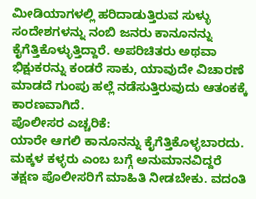ಮೀಡಿಯಾಗಳಲ್ಲಿ ಹರಿದಾಡುತ್ತಿರುವ ಸುಳ್ಳು ಸಂದೇಶಗಳನ್ನು ನಂಬಿ ಜನರು ಕಾನೂನನ್ನು ಕೈಗೆತ್ತಿಕೊಳ್ಳುತ್ತಿದ್ದಾರೆ. ಅಪರಿಚಿತರು ಅಥವಾ ಭಿಕ್ಷುಕರನ್ನು ಕಂಡರೆ ಸಾಕು, ಯಾವುದೇ ವಿಚಾರಣೆ ಮಾಡದೆ ಗುಂಪು ಹಲ್ಲೆ ನಡೆಸುತ್ತಿರುವುದು ಆತಂಕಕ್ಕೆ ಕಾರಣವಾಗಿದೆ.
ಪೊಲೀಸರ ಎಚ್ಚರಿಕೆ:
ಯಾರೇ ಆಗಲಿ ಕಾನೂನನ್ನು ಕೈಗೆತ್ತಿಕೊಳ್ಳಬಾರದು. ಮಕ್ಕಳ ಕಳ್ಳರು ಎಂಬ ಬಗ್ಗೆ ಅನುಮಾನವಿದ್ದರೆ ತಕ್ಷಣ ಪೊಲೀಸರಿಗೆ ಮಾಹಿತಿ ನೀಡಬೇಕು. ವದಂತಿ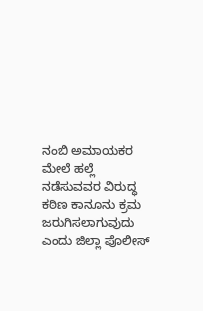ನಂಬಿ ಅಮಾಯಕರ ಮೇಲೆ ಹಲ್ಲೆ ನಡೆಸುವವರ ವಿರುದ್ಧ ಕಠಿಣ ಕಾನೂನು ಕ್ರಮ ಜರುಗಿಸಲಾಗುವುದು ಎಂದು ಜಿಲ್ಲಾ ಪೊಲೀಸ್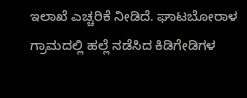ಇಲಾಖೆ ಎಚ್ಚರಿಕೆ ನೀಡಿದೆ. ಘಾಟಬೋರಾಳ ಗ್ರಾಮದಲ್ಲಿ ಹಲ್ಲೆ ನಡೆಸಿದ ಕಿಡಿಗೇಡಿಗಳ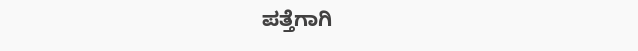ಪತ್ತೆಗಾಗಿ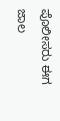ಪೊಲೀಸರು ಈಗ ಜಾಲ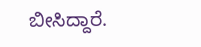ಬೀಸಿದ್ದಾರೆ.